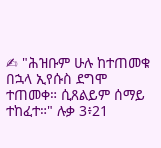✍ "ሕዝቡም ሁሉ ከተጠመቁ በኋላ ኢየሱስ ደግሞ ተጠመቀ። ሲጸልይም ሰማይ ተከፈተ።" ሉቃ 3፥21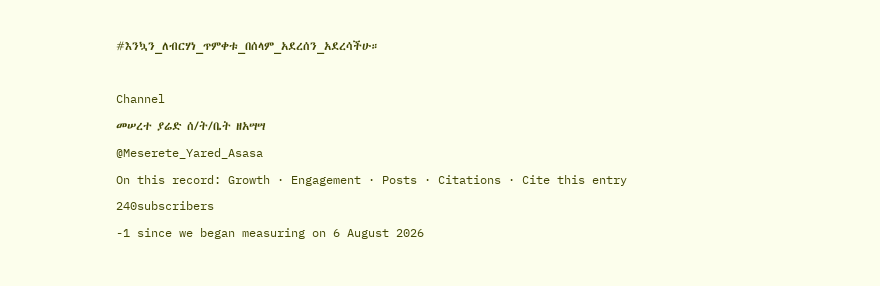#እንኳን_ለብርሃነ_ጥምቀቱ_በሰላም_አደረሰን_አደረሳችሁ።

Channel
መሠረተ ያሬድ ሰ/ት/ቤት ዘአሣሣ
@Meserete_Yared_Asasa
On this record: Growth · Engagement · Posts · Citations · Cite this entry
240subscribers
-1 since we began measuring on 6 August 2026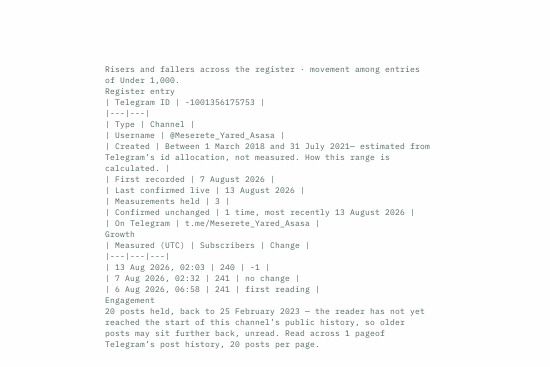Risers and fallers across the register · movement among entries of Under 1,000.
Register entry
| Telegram ID | -1001356175753 |
|---|---|
| Type | Channel |
| Username | @Meserete_Yared_Asasa |
| Created | Between 1 March 2018 and 31 July 2021— estimated from Telegram’s id allocation, not measured. How this range is calculated. |
| First recorded | 7 August 2026 |
| Last confirmed live | 13 August 2026 |
| Measurements held | 3 |
| Confirmed unchanged | 1 time, most recently 13 August 2026 |
| On Telegram | t.me/Meserete_Yared_Asasa |
Growth
| Measured (UTC) | Subscribers | Change |
|---|---|---|
| 13 Aug 2026, 02:03 | 240 | -1 |
| 7 Aug 2026, 02:32 | 241 | no change |
| 6 Aug 2026, 06:58 | 241 | first reading |
Engagement
20 posts held, back to 25 February 2023 — the reader has not yet reached the start of this channel’s public history, so older posts may sit further back, unread. Read across 1 pageof Telegram’s post history, 20 posts per page.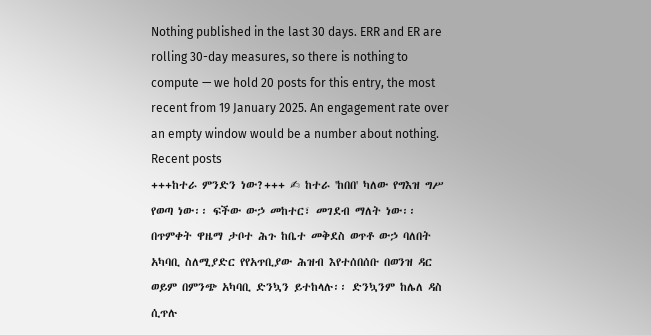Nothing published in the last 30 days. ERR and ER are rolling 30-day measures, so there is nothing to compute — we hold 20 posts for this entry, the most recent from 19 January 2025. An engagement rate over an empty window would be a number about nothing.
Recent posts
+++ከተራ ምንድን ነው?+++ ✍ ከተራ 'ከበበ' ካለው የግእዝ ግሥ የወጣ ነው፡፡ ፍችው ውኃ መከተር፣ መገደብ ማለት ነው፡፡ በጥምቀት ዋዜማ ታቦተ ሕጉ ከቤተ መቅደስ ወጥቶ ውኃ ባለበት አካባቢ ስለሚያድር የየአጥቢያው ሕዝብ እየተሰበሰቡ በወንዝ ዳር ወይም በምንጭ አካባቢ ድንኳን ይተከላሉ፡፡ ድንኳንም ከሌለ ዳስ ሲጥሉ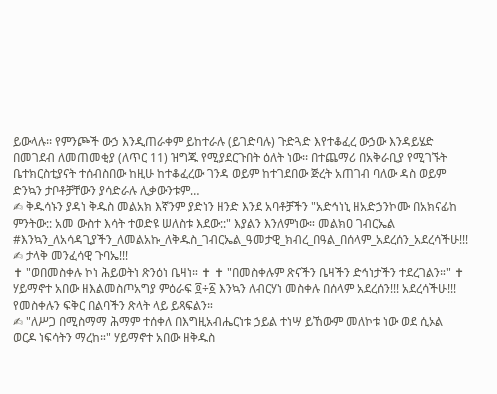ይውላሉ፡፡ የምንጮች ውኃ እንዲጠራቀም ይከተራሉ (ይገድባሉ) ጉድጓድ እየተቆፈረ ውኃው እንዳይሄድ በመገደብ ለመጠመቂያ (ለጥር 11) ዝግጁ የሚያደርጉበት ዕለት ነው፡፡ በተጨማሪ በአቅራቢያ የሚገኙት ቤተክርስቲያናት ተሰብስበው ከዚሁ ከተቆፈረው ገንዳ ወይም ከተገደበው ጅረት አጠገብ ባለው ዳስ ወይም ድንኳን ታቦቶቻቸውን ያሳድራሉ ሊቃውንቱም…
✍ ቅዱሳኑን ያዳነ ቅዱስ መልአክ እኛንም ያድነን ዘንድ እንደ አባቶቻችን "አድኅነኒ ዘአድኃንኮሙ በአክናፊከ ምንትው:: አመ ውስተ እሳት ተወድዩ ሠለስቱ እደው::" እያልን እንለምነው። መልክዐ ገብርኤል #እንኳን_ለአሳዳጊያችን_ለመልአኩ_ለቅዱስ_ገብርኤል_ዓመታዊ_ክብረ_በዓል_በሰላም_አደረሰን_አደረሳችሁ!!!
✍ ታላቅ መንፈሳዊ ጉባኤ!!!
✝ "ወበመስቀሉ ኮነ ሕይወትነ ጽንዕነ ቤዛነ። ✝ ✝ "በመስቀሉም ጽናችን ቤዛችን ድኅነታችን ተደረገልን።" ✝ ሃይማኖተ አበው ዘእልመስጦአግያ ምዕራፍ ፬÷፩ እንኳን ለብርሃነ መስቀሉ በሰላም አደረሰን!!! አደረሳችሁ!!! የመስቀሉን ፍቅር በልባችን ጽላት ላይ ይጻፍልን።
✍ "ለሥጋ በሚስማማ ሕማም ተሰቀለ በእግዚአብሔርነቱ ኃይል ተነሣ ይኸውም መለኮቱ ነው ወደ ሲኦል ወርዶ ነፍሳትን ማረከ።" ሃይማኖተ አበው ዘቅዱስ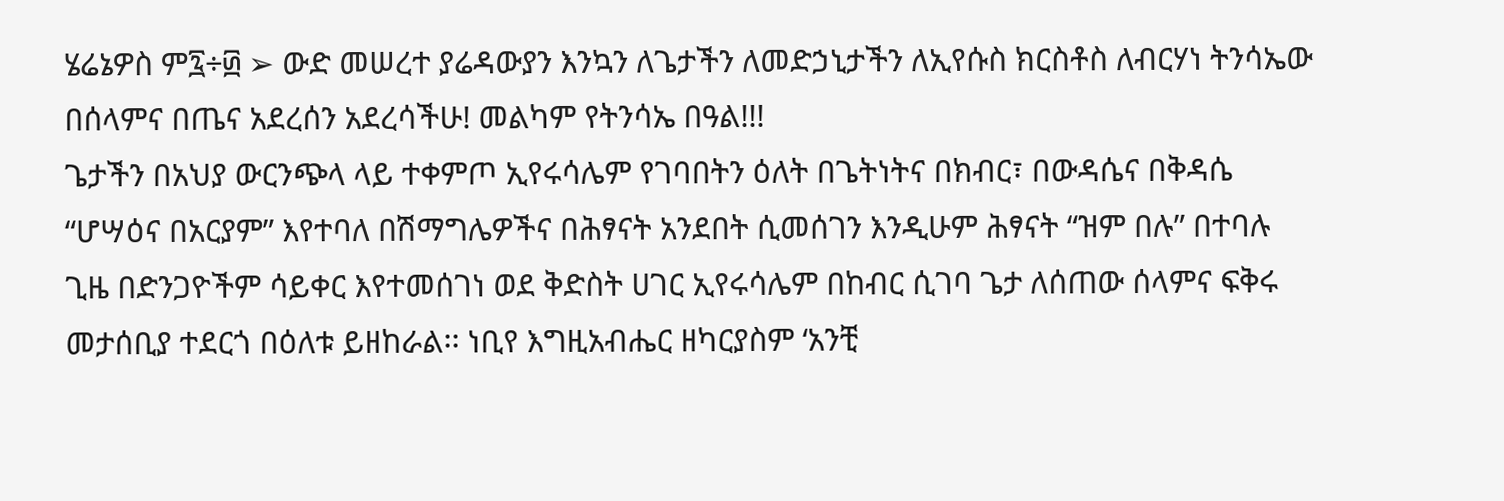ሄሬኔዎስ ም፯÷፴ ➢ ውድ መሠረተ ያሬዳውያን እንኳን ለጌታችን ለመድኃኒታችን ለኢየሱስ ክርስቶስ ለብርሃነ ትንሳኤው በሰላምና በጤና አደረሰን አደረሳችሁ! መልካም የትንሳኤ በዓል!!!
ጌታችን በአህያ ውርንጭላ ላይ ተቀምጦ ኢየሩሳሌም የገባበትን ዕለት በጌትነትና በክብር፣ በውዳሴና በቅዳሴ “ሆሣዕና በአርያም” እየተባለ በሽማግሌዎችና በሕፃናት አንደበት ሲመሰገን እንዲሁም ሕፃናት “ዝም በሉ” በተባሉ ጊዜ በድንጋዮችም ሳይቀር እየተመሰገነ ወደ ቅድስት ሀገር ኢየሩሳሌም በከብር ሲገባ ጌታ ለሰጠው ሰላምና ፍቅሩ መታሰቢያ ተደርጎ በዕለቱ ይዘከራል፡፡ ነቢየ እግዚአብሔር ዘካርያስም ‘አንቺ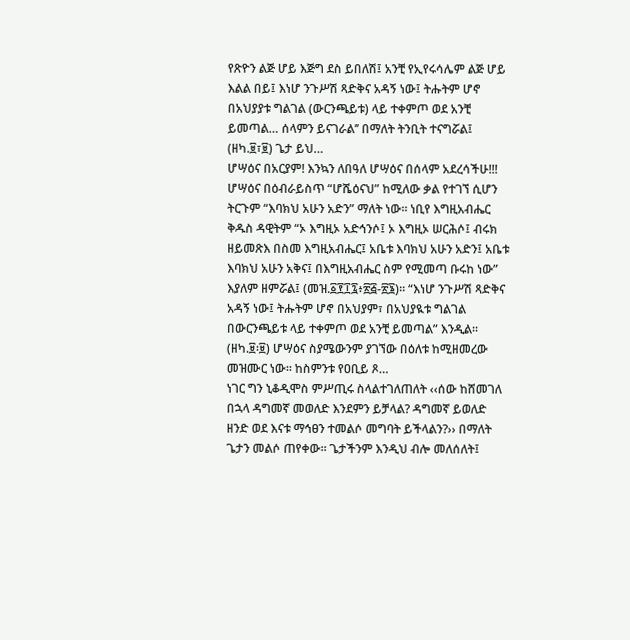የጽዮን ልጅ ሆይ እጅግ ደስ ይበለሽ፤ አንቺ የኢየሩሳሌም ልጅ ሆይ እልል በይ፤ እነሆ ንጉሥሽ ጻድቅና አዳኝ ነው፤ ትሑትም ሆኖ በአህያያቱ ግልገል (ውርንጫይቱ) ላይ ተቀምጦ ወደ አንቺ ይመጣል… ሰላምን ይናገራል’’ በማለት ትንቢት ተናግሯል፤ (ዘካ.፱፣፱) ጌታ ይህ…
ሆሣዕና በአርያም! እንኳን ለበዓለ ሆሣዕና በሰላም አደረሳችሁ!!! ሆሣዕና በዕብራይስጥ “ሆሼዕናህ” ከሚለው ቃል የተገኘ ሲሆን ትርጉም “እባክህ አሁን አድን” ማለት ነው፡፡ ነቢየ እግዚአብሔር ቅዱስ ዳዊትም “ኦ እግዚኦ አድኅንሶ፤ ኦ እግዚኦ ሠርሕሶ፤ ብሩክ ዘይመጽእ በስመ እግዚአብሔር፤ አቤቱ እባክህ አሁን አድን፤ አቤቱ እባክህ አሁን አቅና፤ በእግዚአብሔር ስም የሚመጣ ቡሩከ ነው” እያለም ዘምሯል፤ (መዝ.፩፻፲፯፥፳፭-፳፮)፡፡ “እነሆ ንጉሥሽ ጻድቅና አዳኝ ነው፤ ትሑትም ሆኖ በአህያም፣ በአህያዪቱ ግልገል በውርንጫይቱ ላይ ተቀምጦ ወደ አንቺ ይመጣል” እንዲል፡፡ (ዘካ.፱፡፱) ሆሣዕና ስያሜውንም ያገኘው በዕለቱ ከሚዘመረው መዝሙር ነው፡፡ ከስምንቱ የዐቢይ ጾ…
ነገር ግን ኒቆዲሞስ ምሥጢሩ ስላልተገለጠለት ‹‹ሰው ከሸመገለ በኋላ ዳግመኛ መወለድ እንደምን ይቻላል? ዳግመኛ ይወለድ ዘንድ ወደ እናቱ ማኅፀን ተመልሶ መግባት ይችላልን?›› በማለት ጌታን መልሶ ጠየቀው፡፡ ጌታችንም እንዲህ ብሎ መለሰለት፤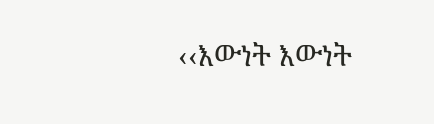‹‹እውነት እውነት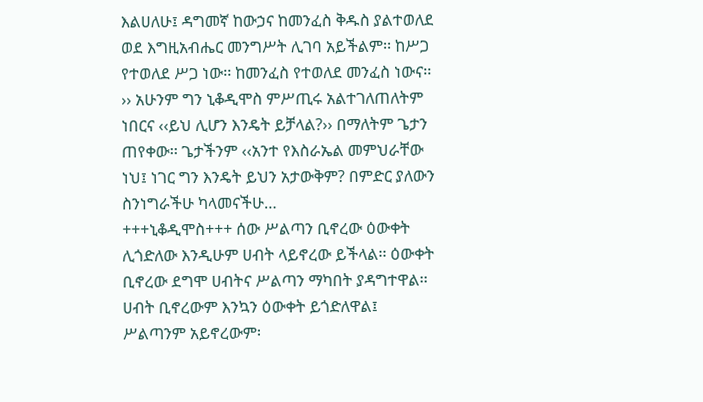እልሀለሁ፤ ዳግመኛ ከውኃና ከመንፈስ ቅዱስ ያልተወለደ ወደ እግዚአብሔር መንግሥት ሊገባ አይችልም፡፡ ከሥጋ የተወለደ ሥጋ ነው፡፡ ከመንፈስ የተወለደ መንፈስ ነውና፡፡›› አሁንም ግን ኒቆዲሞስ ምሥጢሩ አልተገለጠለትም ነበርና ‹‹ይህ ሊሆን እንዴት ይቻላል?›› በማለትም ጌታን ጠየቀው፡፡ ጌታችንም ‹‹አንተ የእስራኤል መምህራቸው ነህ፤ ነገር ግን እንዴት ይህን አታውቅም? በምድር ያለውን ስንነግራችሁ ካላመናችሁ…
+++ኒቆዲሞስ+++ ሰው ሥልጣን ቢኖረው ዕውቀት ሊጎድለው እንዲሁም ሀብት ላይኖረው ይችላል፡፡ ዕውቀት ቢኖረው ደግሞ ሀብትና ሥልጣን ማካበት ያዳግተዋል፡፡ ሀብት ቢኖረውም እንኳን ዕውቀት ይጎድለዋል፤ ሥልጣንም አይኖረውም፡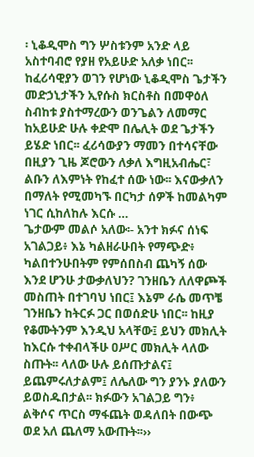፡ ኒቆዲሞስ ግን ሦስቱንም አንድ ላይ አስተባብሮ የያዘ የአይሁድ አለቃ ነበር፡፡ ከፈሪሳዊያን ወገን የሆነው ኒቆዲሞስ ጌታችን መድኃኒታችን ኢየሱስ ክርስቶስ በመዋዕለ ስብከቱ ያስተማረውን ወንጌልን ለመማር ከአይሁድ ሁሉ ቀድሞ በሌሊት ወደ ጌታችን ይሄድ ነበር፡፡ ፈሪሳውያን ማመን በተሳናቸው በዚያን ጊዜ ጆሮውን ለቃለ እግዚአብሔር፣ ልቡን ለእምነት የከፈተ ሰው ነው፡፡ እናውቃለን በማለት የሚመካኙ በርካታ ሰዎች ከመልካም ነገር ሲከለከሉ እርሱ …
ጌታውም መልሶ አለው፡- አንተ ክፉና ሰነፍ አገልጋይ፥ እኔ ካልዘራሁበት የማጭድ፥ ካልበተንሁበትም የምሰበስብ ጨካኝ ሰው እንደ ሆንሁ ታውቃለህን? ገንዘቤን ለለዋጮች መስጠት በተገባህ ነበር፤ እኔም ራሴ መጥቼ ገንዘቤን ከትርፉ ጋር በወሰድሁ ነበር፡፡ ከዚያ የቆሙትንም እንዲህ አላቸው፤ ይህን መክሊት ከእርሱ ተቀብላችሁ ዐሥር መክሊት ላለው ስጡት፡፡ ላለው ሁሉ ይሰጡታልና፤ ይጨምሩለታልም፤ ለሌለው ግን ያንኑ ያለውን ይወስዱበታል፡፡ ክፉውን አገልጋይ ግን፥ ልቅሶና ጥርስ ማፋጨት ወዳለበት በውጭ ወደ አለ ጨለማ አውጡት፡፡››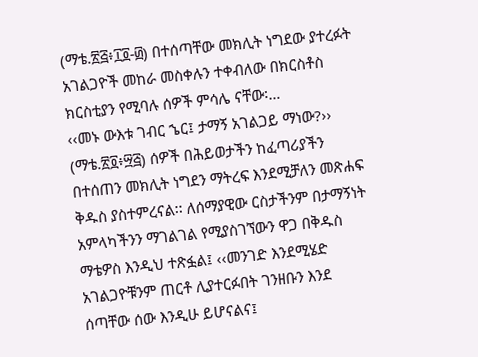(ማቴ.፳፭፥፲፬-፴) በተሰጣቸው መክሊት ነግደው ያተረፉት አገልጋዮች መከራ መስቀሉን ተቀብለው በክርስቶስ ክርስቲያን የሚባሉ ሰዎች ምሳሌ ናቸው፡…
‹‹መኑ ውእቱ ገብር ኄር፤ ታማኝ አገልጋይ ማነው?›› (ማቴ.፳፬፥፵፭) ሰዎች በሕይወታችን ከፈጣሪያችን በተሰጠን መክሊት ነግደን ማትረፍ እንደሚቻለን መጽሐፍ ቅዱስ ያስተምረናል፡፡ ለሰማያዊው ርስታችንም በታማኝነት አምላካችንን ማገልገል የሚያስገኘውን ዋጋ በቅዱስ ማቴዎስ እንዲህ ተጽፏል፤ ‹‹መንገድ እንደሚሄድ አገልጋዮቹንም ጠርቶ ሊያተርፉበት ገንዘቡን እንደ ሰጣቸው ሰው እንዲሁ ይሆናልና፤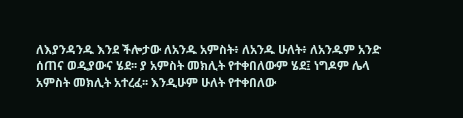ለእያንዳንዱ እንደ ችሎታው ለአንዱ አምስት፥ ለአንዱ ሁለት፥ ለአንዱም አንድ ሰጠና ወዲያውና ሄደ፡፡ ያ አምስት መክሊት የተቀበለውም ሄደ፤ ነግዶም ሌላ አምስት መክሊት አተረፈ፡፡ እንዲሁም ሁለት የተቀበለው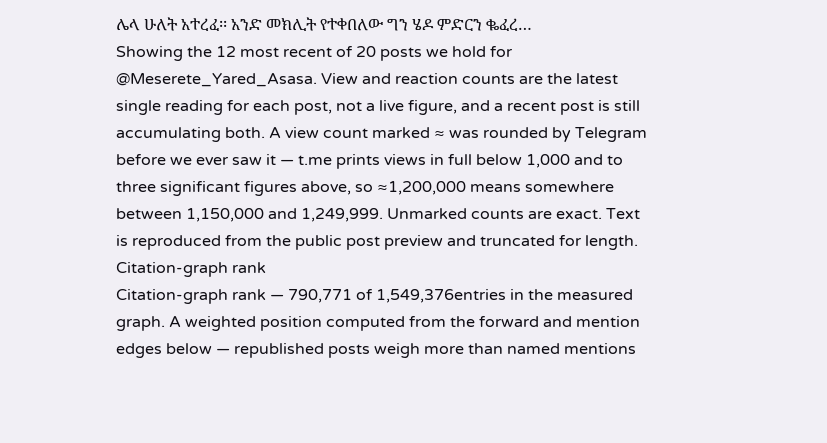ሌላ ሁለት አተረፈ፡፡ አንድ መክሊት የተቀበለው ግን ሄዶ ምድርን ቈፈረ…
Showing the 12 most recent of 20 posts we hold for @Meserete_Yared_Asasa. View and reaction counts are the latest single reading for each post, not a live figure, and a recent post is still accumulating both. A view count marked ≈ was rounded by Telegram before we ever saw it — t.me prints views in full below 1,000 and to three significant figures above, so ≈1,200,000 means somewhere between 1,150,000 and 1,249,999. Unmarked counts are exact. Text is reproduced from the public post preview and truncated for length.
Citation-graph rank
Citation-graph rank — 790,771 of 1,549,376entries in the measured graph. A weighted position computed from the forward and mention edges below — republished posts weigh more than named mentions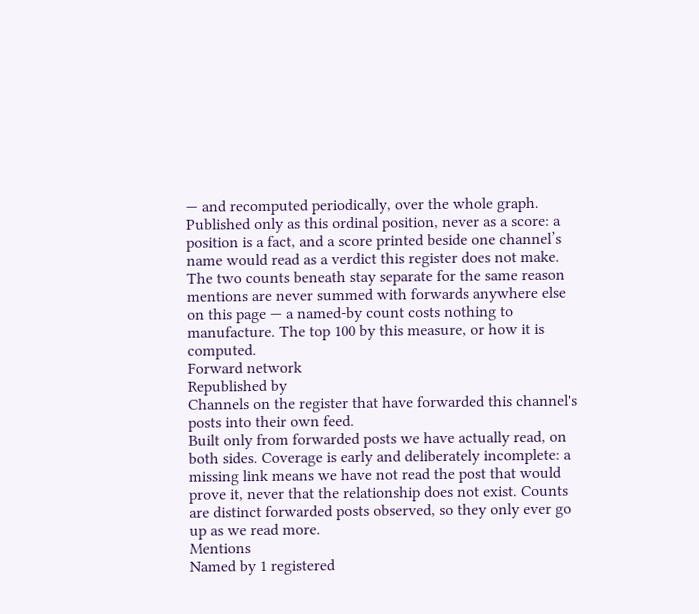— and recomputed periodically, over the whole graph. Published only as this ordinal position, never as a score: a position is a fact, and a score printed beside one channel’s name would read as a verdict this register does not make. The two counts beneath stay separate for the same reason mentions are never summed with forwards anywhere else on this page — a named-by count costs nothing to manufacture. The top 100 by this measure, or how it is computed.
Forward network
Republished by
Channels on the register that have forwarded this channel's posts into their own feed.
Built only from forwarded posts we have actually read, on both sides. Coverage is early and deliberately incomplete: a missing link means we have not read the post that would prove it, never that the relationship does not exist. Counts are distinct forwarded posts observed, so they only ever go up as we read more.
Mentions
Named by 1 registered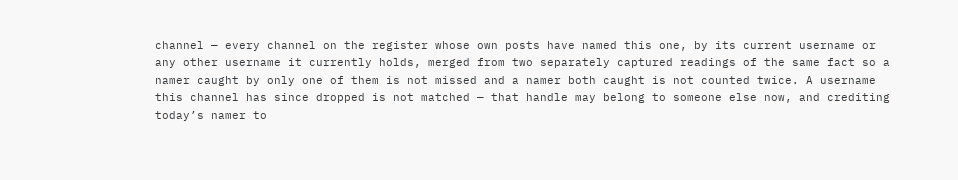channel — every channel on the register whose own posts have named this one, by its current username or any other username it currently holds, merged from two separately captured readings of the same fact so a namer caught by only one of them is not missed and a namer both caught is not counted twice. A username this channel has since dropped is not matched — that handle may belong to someone else now, and crediting today’s namer to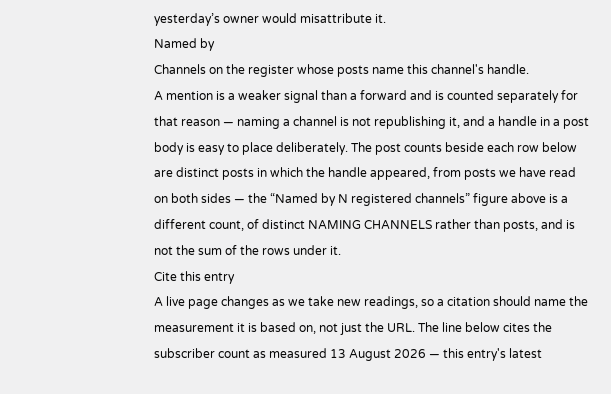yesterday’s owner would misattribute it.
Named by
Channels on the register whose posts name this channel's handle.
A mention is a weaker signal than a forward and is counted separately for that reason — naming a channel is not republishing it, and a handle in a post body is easy to place deliberately. The post counts beside each row below are distinct posts in which the handle appeared, from posts we have read on both sides — the “Named by N registered channels” figure above is a different count, of distinct NAMING CHANNELS rather than posts, and is not the sum of the rows under it.
Cite this entry
A live page changes as we take new readings, so a citation should name the measurement it is based on, not just the URL. The line below cites the subscriber count as measured 13 August 2026 — this entry's latest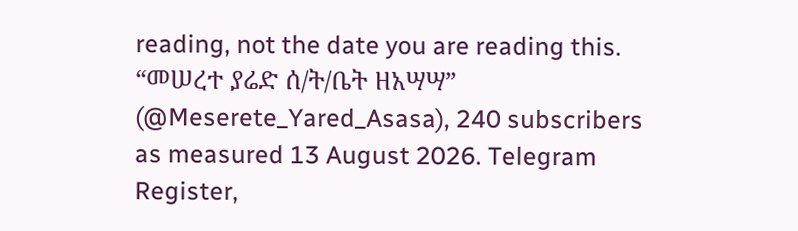reading, not the date you are reading this.
“መሠረተ ያሬድ ሰ/ት/ቤት ዘአሣሣ” (@Meserete_Yared_Asasa), 240 subscribers as measured 13 August 2026. Telegram Register,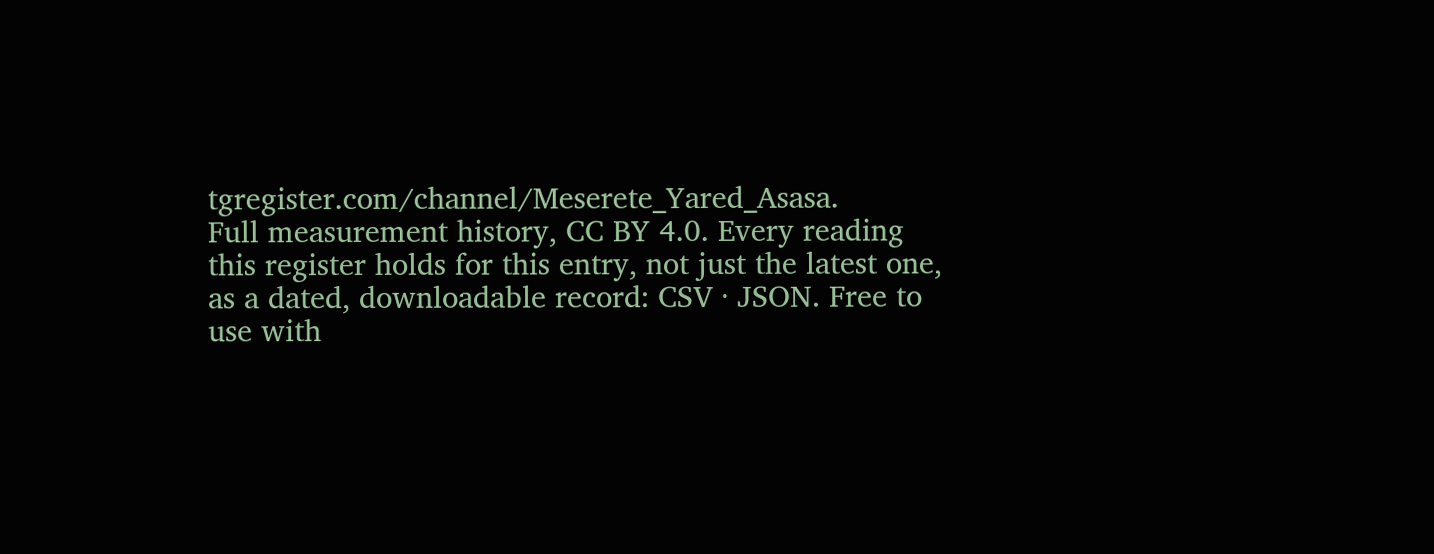tgregister.com/channel/Meserete_Yared_Asasa.
Full measurement history, CC BY 4.0. Every reading this register holds for this entry, not just the latest one, as a dated, downloadable record: CSV · JSON. Free to use with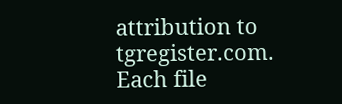attribution to tgregister.com. Each file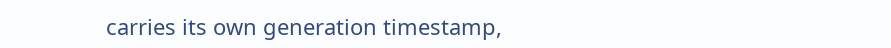carries its own generation timestamp,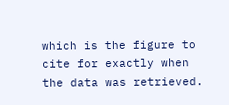which is the figure to cite for exactly when the data was retrieved.